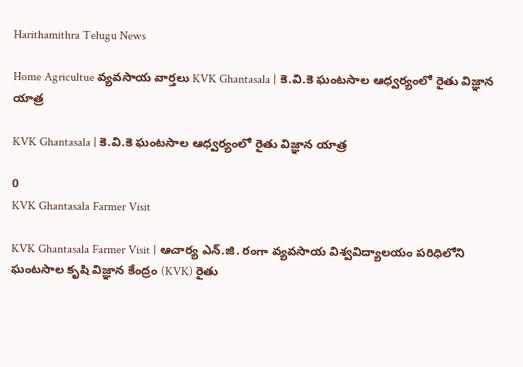Harithamithra Telugu News

Home Agricultue వ్యవసాయ వార్తలు KVK Ghantasala | కె.వి.కె ఘంటసాల ఆధ్వర్యంలో రైతు విజ్ఞాన యాత్ర

KVK Ghantasala | కె.వి.కె ఘంటసాల ఆధ్వర్యంలో రైతు విజ్ఞాన యాత్ర

0
KVK Ghantasala Farmer Visit

KVK Ghantasala Farmer Visit | ఆచార్య ఎన్.జి. రంగా వ్యవసాయ విశ్వవిద్యాలయం పరిధిలోని ఘంటసాల కృషి విజ్ఞాన కేంద్రం (KVK) రైతు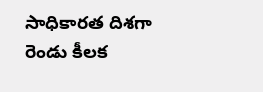సాధికారత దిశగా రెండు కీలక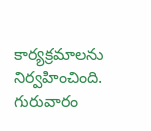కార్యక్రమాలను నిర్వహించింది. గురువారం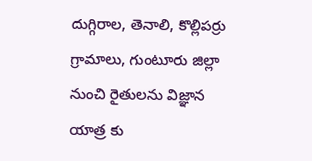దుగ్గిరాల, తెనాలి, కొల్లిపర్రు గ్రామాలు, గుంటూరు జిల్లా నుంచి రైతులను విజ్ఞాన యాత్ర కు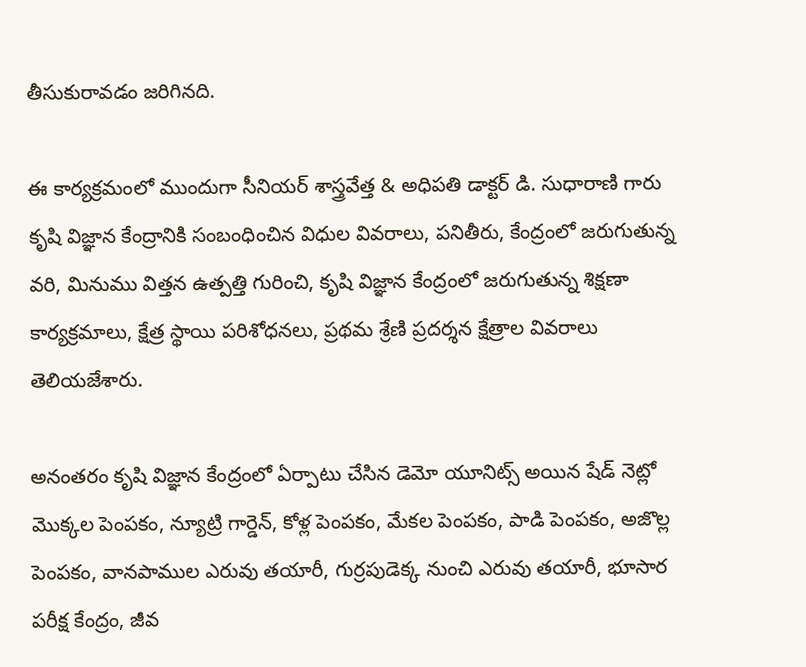తీసుకురావడం జరిగినది.

ఈ కార్యక్రమంలో ముందుగా సీనియర్ శాస్త్రవేత్త & అధిపతి డాక్టర్ డి. సుధారాణి గారు కృషి విజ్ఞాన కేంద్రానికి సంబంధించిన విధుల వివరాలు, పనితీరు, కేంద్రంలో జరుగుతున్న వరి, మినుము విత్తన ఉత్పత్తి గురించి, కృషి విజ్ఞాన కేంద్రంలో జరుగుతున్న శిక్షణా కార్యక్రమాలు, క్షేత్ర స్థాయి పరిశోధనలు, ప్రథమ శ్రేణి ప్రదర్శన క్షేత్రాల వివరాలు తెలియజేశారు.

అనంతరం కృషి విజ్ఞాన కేంద్రంలో ఏర్పాటు చేసిన డెమో యూనిట్స్ అయిన షేడ్ నెట్లో మొక్కల పెంపకం, న్యూట్రి గార్డెన్, కోళ్ల పెంపకం, మేకల పెంపకం, పాడి పెంపకం, అజొల్ల పెంపకం, వానపాముల ఎరువు తయారీ, గుర్రపుడెక్క నుంచి ఎరువు తయారీ, భూసార పరీక్ష కేంద్రం, జీవ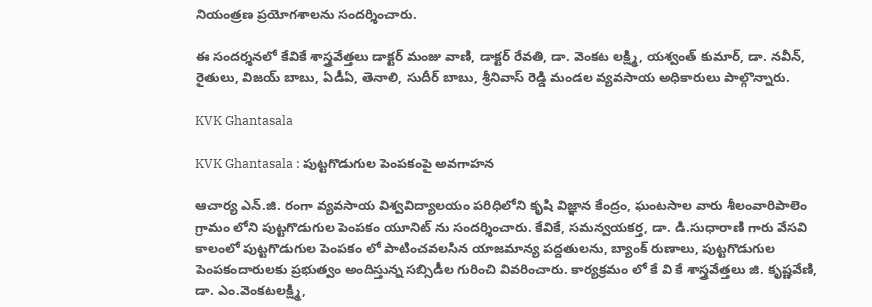నియంత్రణ ప్రయోగశాలను సందర్శించారు.

ఈ సందర్శనలో కేవికే శాస్త్రవేత్తలు డాక్టర్ మంజు వాణి, డాక్టర్ రేవతి, డా. వెంకట లక్ష్మి, యశ్వంత్ కుమార్, డా. నవీన్, రైతులు, విజయ్ బాబు, ఏడీఏ, తెనాలి, సుదీర్ బాబు, శ్రీనివాస్ రెడ్డి మండల వ్యవసాయ అధికారులు పాల్గొన్నారు.

KVK Ghantasala

KVK Ghantasala : పుట్ట‌గొడుగుల పెంప‌కంపై అవ‌గాహ‌న‌

ఆచార్య ఎన్.జి. రంగా వ్యవసాయ విశ్వవిద్యాలయం పరిధిలోని కృషి విజ్ఞాన కేంద్రం, ఘంటసాల వారు శీలంవారిపాలెం గ్రామం లోని పుట్టగొడుగుల పెంపకం యూనిట్ ను సందర్శించారు. కేవికే, సమన్వయకర్త, డా. డి.సుధారాణి గారు వేసవి కాలంలో పుట్టగొడుగుల పెంపకం లో పాటించవలసిన యాజమాన్య పద్దతులను, బ్యాంక్ రుణాలు, పుట్టగొడుగుల పెంపకందారులకు ప్రభుత్వం అందిస్తున్న సబ్సిడీల గురించి వివరించారు. కార్యక్రమం లో కే వి కే శాస్త్రవేత్తలు జి. కృష్ణవేణి, డా. ఎం.వెంకటలక్ష్మి,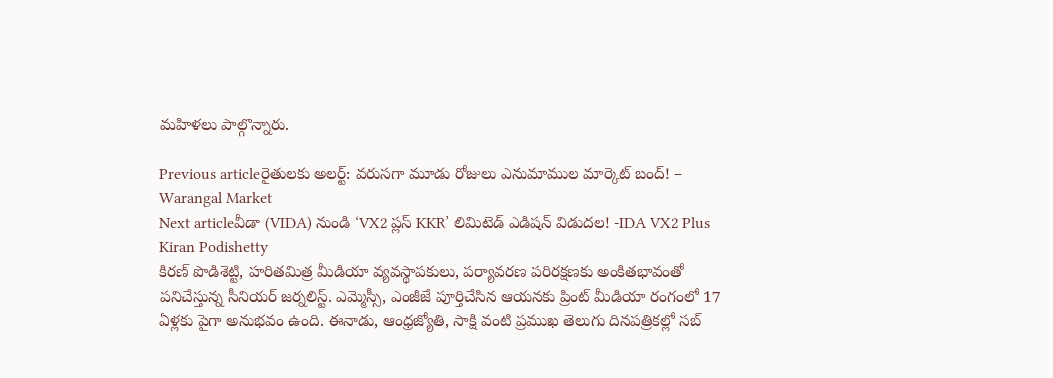మహిళలు పాల్గొన్నారు.

Previous articleరైతులకు అలర్ట్: వరుసగా మూడు రోజులు ఎనుమాముల మార్కెట్ బంద్! – Warangal Market
Next articleవీడా (VIDA) నుండి ‘VX2 ప్లస్ KKR’ లిమిటెడ్ ఎడిషన్ విడుదల! -IDA VX2 Plus
Kiran Podishetty
కిరణ్ పొడిశెట్టి, హరితమిత్ర మీడియా వ్యవస్థాపకులు, పర్యావరణ పరిరక్షణకు అంకితభావంతో పనిచేస్తున్న సీనియ‌ర్‌ జర్నలిస్ట్. ఎమ్మెస్సీ, ఎంజీజే పూర్తిచేసిన‌ ఆయనకు ప్రింట్ మీడియా రంగంలో 17 ఏళ్లకు పైగా అనుభవం ఉంది. ఈనాడు, ఆంధ్రజ్యోతి, సాక్షి వంటి ప్రముఖ తెలుగు దినపత్రికల్లో సబ్‌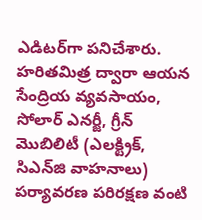ఎడిటర్‌గా ప‌నిచేశారు. హరితమిత్ర ద్వారా ఆయన సేంద్రియ వ్యవసాయం, సోలార్ ఎనర్జీ, గ్రీన్ మొబిలిటీ (ఎలక్ట్రిక్‌, సిఎన్‌జి వాహనాలు) ప‌ర్యావ‌ర‌ణ ప‌రిర‌క్ష‌ణ వంటి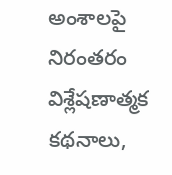అంశాలపై నిరంతరం విశ్లేషణాత్మక కథనాలు,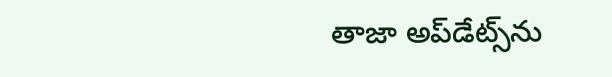తాజా అప్‌డేట్స్‌ను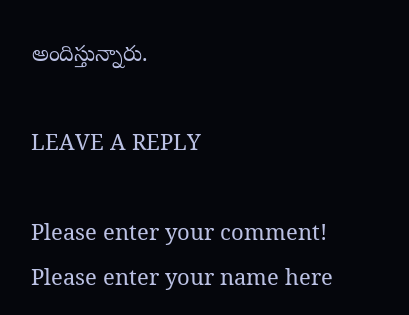అందిస్తున్నారు.

LEAVE A REPLY

Please enter your comment!
Please enter your name here